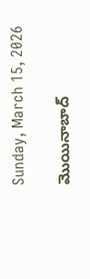Sunday, March 15, 2026

మొయినాబాద్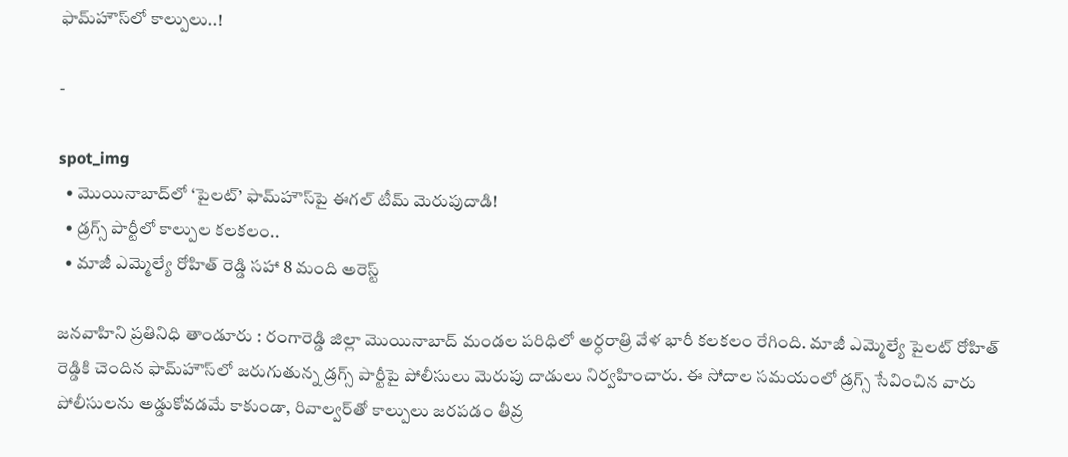ఫామ్‌హౌస్‌లో కాల్పులు..!

-

spot_img
  • మొయినాబాద్‌లో ‘పైలట్’ ఫామ్‌హౌస్‌పై ఈగల్ టీమ్ మెరుపుదాడి!
  • డ్రగ్స్ పార్టీలో కాల్పుల కలకలం..
  • మాజీ ఎమ్మెల్యే రోహిత్ రెడ్డి సహా 8 మంది అరెస్ట్

జనవాహిని ప్రతినిధి తాండూరు : రంగారెడ్డి జిల్లా మొయినాబాద్ మండల పరిధిలో అర్ధరాత్రి వేళ భారీ కలకలం రేగింది. మాజీ ఎమ్మెల్యే పైలట్ రోహిత్ రెడ్డికి చెందిన ఫామ్‌హౌస్‌లో జరుగుతున్న డ్రగ్స్ పార్టీపై పోలీసులు మెరుపు దాడులు నిర్వహించారు. ఈ సోదాల సమయంలో డ్రగ్స్ సేవించిన వారు పోలీసులను అడ్డుకోవడమే కాకుండా, రివాల్వర్‌తో కాల్పులు జరపడం తీవ్ర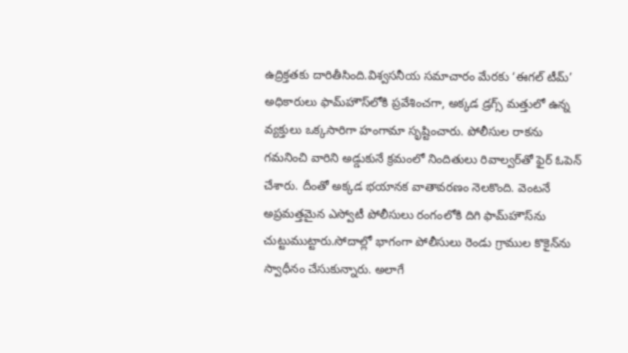ఉద్రిక్తతకు దారితీసింది.విశ్వసనీయ సమాచారం మేరకు ‘ఈగల్ టీమ్’ అధికారులు ఫామ్‌హౌస్‌లోకి ప్రవేశించగా, అక్కడ డ్రగ్స్ మత్తులో ఉన్న వ్యక్తులు ఒక్కసారిగా హంగామా సృష్టించారు. పోలీసుల రాకను గమనించి వారిని అడ్డుకునే క్రమంలో నిందితులు రివాల్వర్‌తో ఫైర్ ఓపెన్ చేశారు. దీంతో అక్కడ భయానక వాతావరణం నెలకొంది. వెంటనే అప్రమత్తమైన ఎస్వోటీ పోలీసులు రంగంలోకి దిగి ఫామ్‌హౌస్‌ను చుట్టుముట్టారు.సోదాల్లో భాగంగా పోలీసులు రెండు గ్రాముల కొకైన్‌ను స్వాధీనం చేసుకున్నారు. అలాగే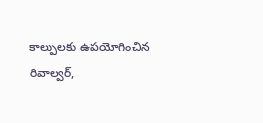కాల్పులకు ఉపయోగించిన రివాల్వర్,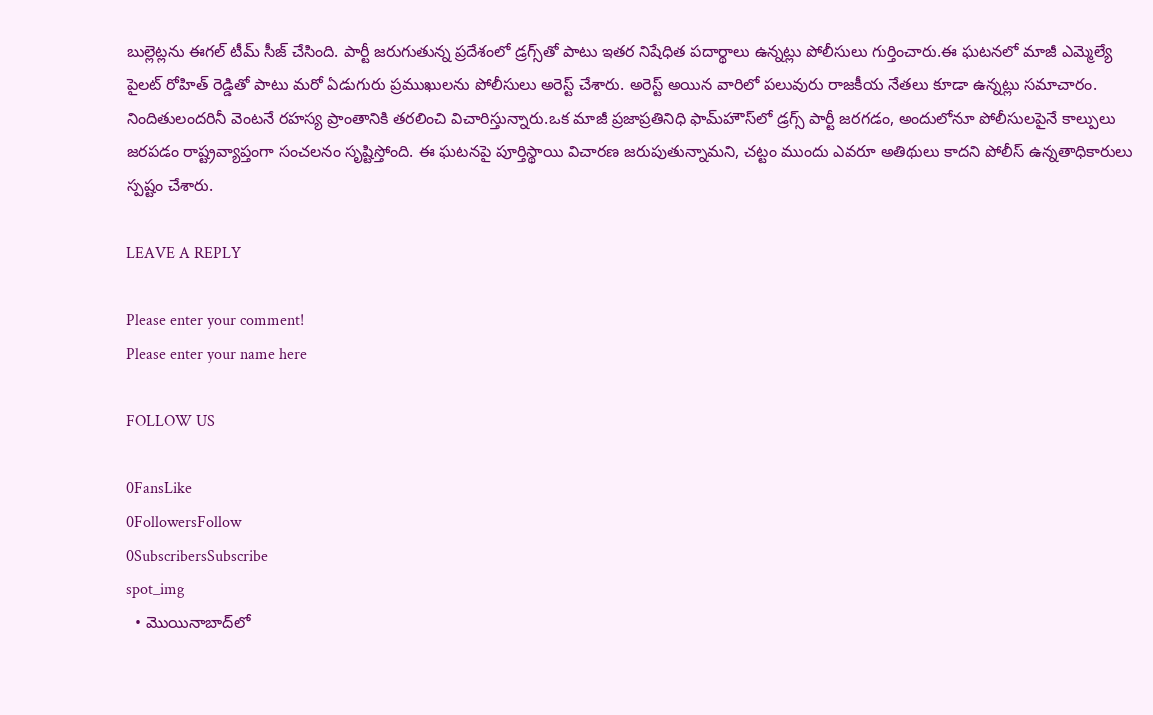బుల్లెట్లను ఈగల్ టీమ్ సీజ్ చేసింది. పార్టీ జరుగుతున్న ప్రదేశంలో డ్రగ్స్‌తో పాటు ఇతర నిషేధిత పదార్థాలు ఉన్నట్లు పోలీసులు గుర్తించారు.ఈ ఘటనలో మాజీ ఎమ్మెల్యే పైలట్ రోహిత్ రెడ్డితో పాటు మరో ఏడుగురు ప్రముఖులను పోలీసులు అరెస్ట్ చేశారు. అరెస్ట్ అయిన వారిలో పలువురు రాజకీయ నేతలు కూడా ఉన్నట్లు సమాచారం. నిందితులందరినీ వెంటనే రహస్య ప్రాంతానికి తరలించి విచారిస్తున్నారు.ఒక మాజీ ప్రజాప్రతినిధి ఫామ్‌హౌస్‌లో డ్రగ్స్ పార్టీ జరగడం, అందులోనూ పోలీసులపైనే కాల్పులు జరపడం రాష్ట్రవ్యాప్తంగా సంచలనం సృష్టిస్తోంది. ఈ ఘటనపై పూర్తిస్థాయి విచారణ జరుపుతున్నామని, చట్టం ముందు ఎవరూ అతిథులు కాదని పోలీస్ ఉన్నతాధికారులు స్పష్టం చేశారు.

LEAVE A REPLY

Please enter your comment!
Please enter your name here

FOLLOW US

0FansLike
0FollowersFollow
0SubscribersSubscribe
spot_img
  • మొయినాబాద్‌లో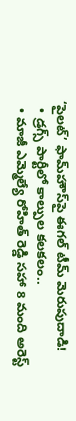‘పైలట్’ ఫామ్‌హౌస్‌పై ఈగల్ టీమ్ మెరుపుదాడి!
  • డ్రగ్స్ పార్టీలో కాల్పుల కలకలం..
  • మాజీ ఎమ్మెల్యే రోహిత్ రెడ్డి సహా 8 మంది అరెస్ట్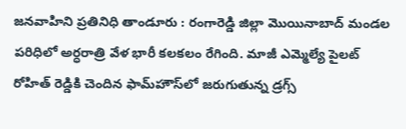జనవాహిని ప్రతినిధి తాండూరు : రంగారెడ్డి జిల్లా మొయినాబాద్ మండల పరిధిలో అర్ధరాత్రి వేళ భారీ కలకలం రేగింది. మాజీ ఎమ్మెల్యే పైలట్ రోహిత్ రెడ్డికి చెందిన ఫామ్‌హౌస్‌లో జరుగుతున్న డ్రగ్స్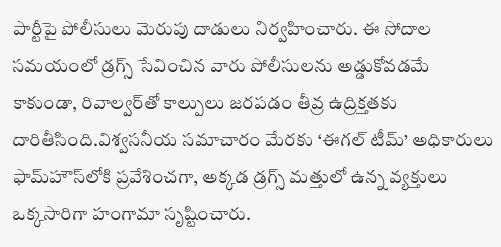పార్టీపై పోలీసులు మెరుపు దాడులు నిర్వహించారు. ఈ సోదాల సమయంలో డ్రగ్స్ సేవించిన వారు పోలీసులను అడ్డుకోవడమే కాకుండా, రివాల్వర్‌తో కాల్పులు జరపడం తీవ్ర ఉద్రిక్తతకు దారితీసింది.విశ్వసనీయ సమాచారం మేరకు ‘ఈగల్ టీమ్’ అధికారులు ఫామ్‌హౌస్‌లోకి ప్రవేశించగా, అక్కడ డ్రగ్స్ మత్తులో ఉన్న వ్యక్తులు ఒక్కసారిగా హంగామా సృష్టించారు.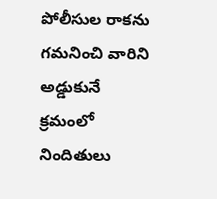పోలీసుల రాకను గమనించి వారిని అడ్డుకునే క్రమంలో నిందితులు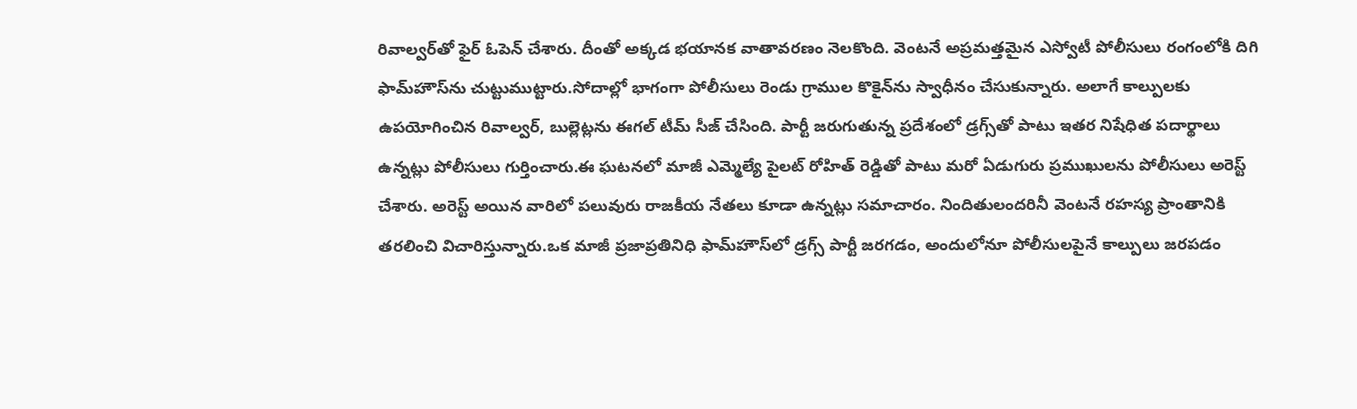రివాల్వర్‌తో ఫైర్ ఓపెన్ చేశారు. దీంతో అక్కడ భయానక వాతావరణం నెలకొంది. వెంటనే అప్రమత్తమైన ఎస్వోటీ పోలీసులు రంగంలోకి దిగి ఫామ్‌హౌస్‌ను చుట్టుముట్టారు.సోదాల్లో భాగంగా పోలీసులు రెండు గ్రాముల కొకైన్‌ను స్వాధీనం చేసుకున్నారు. అలాగే కాల్పులకు ఉపయోగించిన రివాల్వర్, బుల్లెట్లను ఈగల్ టీమ్ సీజ్ చేసింది. పార్టీ జరుగుతున్న ప్రదేశంలో డ్రగ్స్‌తో పాటు ఇతర నిషేధిత పదార్థాలు ఉన్నట్లు పోలీసులు గుర్తించారు.ఈ ఘటనలో మాజీ ఎమ్మెల్యే పైలట్ రోహిత్ రెడ్డితో పాటు మరో ఏడుగురు ప్రముఖులను పోలీసులు అరెస్ట్ చేశారు. అరెస్ట్ అయిన వారిలో పలువురు రాజకీయ నేతలు కూడా ఉన్నట్లు సమాచారం. నిందితులందరినీ వెంటనే రహస్య ప్రాంతానికి తరలించి విచారిస్తున్నారు.ఒక మాజీ ప్రజాప్రతినిధి ఫామ్‌హౌస్‌లో డ్రగ్స్ పార్టీ జరగడం, అందులోనూ పోలీసులపైనే కాల్పులు జరపడం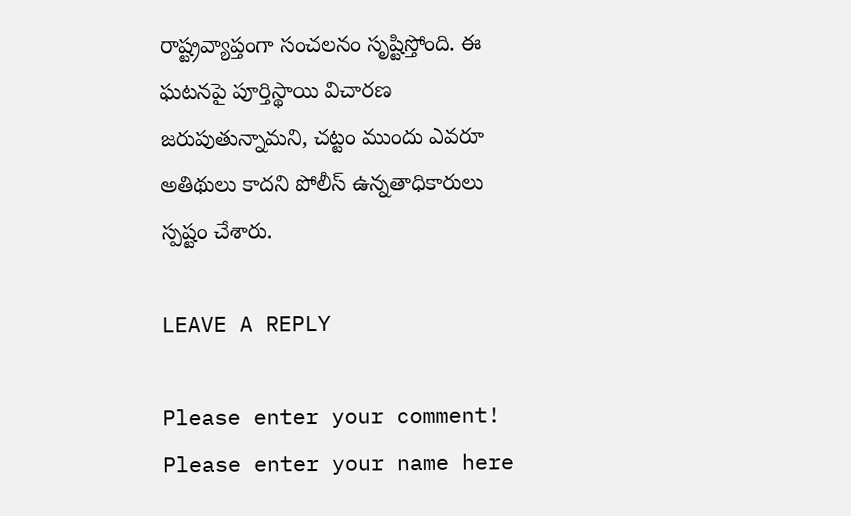రాష్ట్రవ్యాప్తంగా సంచలనం సృష్టిస్తోంది. ఈ ఘటనపై పూర్తిస్థాయి విచారణ జరుపుతున్నామని, చట్టం ముందు ఎవరూ అతిథులు కాదని పోలీస్ ఉన్నతాధికారులు స్పష్టం చేశారు.

LEAVE A REPLY

Please enter your comment!
Please enter your name here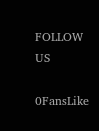FOLLOW US

0FansLike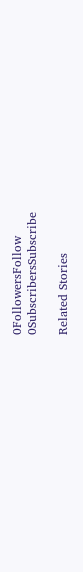0FollowersFollow
0SubscribersSubscribe

Related Stories